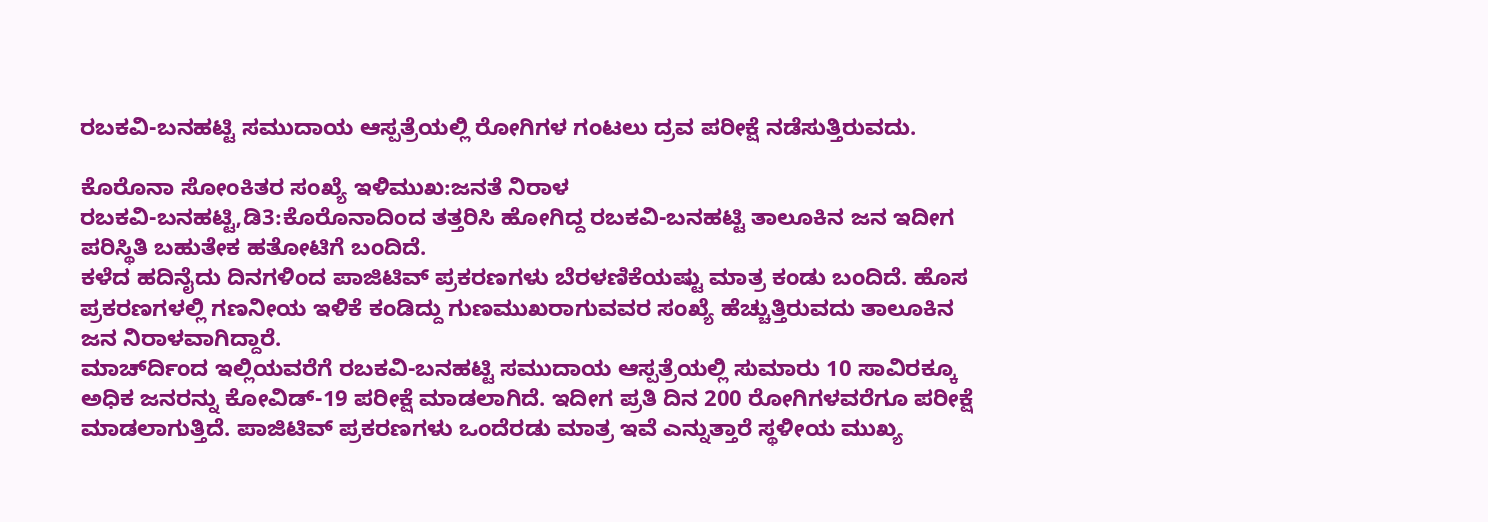ರಬಕವಿ-ಬನಹಟ್ಟಿ ಸಮುದಾಯ ಆಸ್ಪತ್ರೆಯಲ್ಲಿ ರೋಗಿಗಳ ಗಂಟಲು ದ್ರವ ಪರೀಕ್ಷೆ ನಡೆಸುತ್ತಿರುವದು.

ಕೊರೊನಾ ಸೋಂಕಿತರ ಸಂಖ್ಯೆ ಇಳಿಮುಖ:ಜನತೆ ನಿರಾಳ
ರಬಕವಿ-ಬನಹಟ್ಟಿ,ಡಿ3:ಕೊರೊನಾದಿಂದ ತತ್ತರಿಸಿ ಹೋಗಿದ್ದ ರಬಕವಿ-ಬನಹಟ್ಟಿ ತಾಲೂಕಿನ ಜನ ಇದೀಗ ಪರಿಸ್ಥಿತಿ ಬಹುತೇಕ ಹತೋಟಿಗೆ ಬಂದಿದೆ.
ಕಳೆದ ಹದಿನೈದು ದಿನಗಳಿಂದ ಪಾಜಿಟಿವ್ ಪ್ರಕರಣಗಳು ಬೆರಳಣಿಕೆಯಷ್ಟು ಮಾತ್ರ ಕಂಡು ಬಂದಿದೆ. ಹೊಸ ಪ್ರಕರಣಗಳಲ್ಲಿ ಗಣನೀಯ ಇಳಿಕೆ ಕಂಡಿದ್ದು ಗುಣಮುಖರಾಗುವವರ ಸಂಖ್ಯೆ ಹೆಚ್ಚುತ್ತಿರುವದು ತಾಲೂಕಿನ ಜನ ನಿರಾಳವಾಗಿದ್ದಾರೆ.
ಮಾರ್ಚ್‍ದಿಂದ ಇಲ್ಲಿಯವರೆಗೆ ರಬಕವಿ-ಬನಹಟ್ಟಿ ಸಮುದಾಯ ಆಸ್ಪತ್ರೆಯಲ್ಲಿ ಸುಮಾರು 10 ಸಾವಿರಕ್ಕೂ ಅಧಿಕ ಜನರನ್ನು ಕೋವಿಡ್-19 ಪರೀಕ್ಷೆ ಮಾಡಲಾಗಿದೆ. ಇದೀಗ ಪ್ರತಿ ದಿನ 200 ರೋಗಿಗಳವರೆಗೂ ಪರೀಕ್ಷೆ ಮಾಡಲಾಗುತ್ತಿದೆ. ಪಾಜಿಟಿವ್ ಪ್ರಕರಣಗಳು ಒಂದೆರಡು ಮಾತ್ರ ಇವೆ ಎನ್ನುತ್ತಾರೆ ಸ್ಥಳೀಯ ಮುಖ್ಯ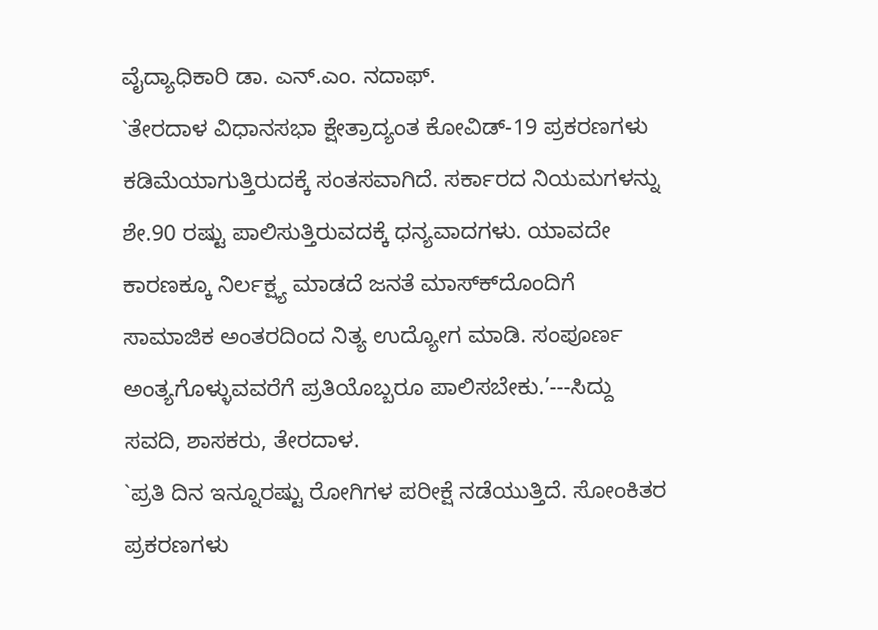ವೈದ್ಯಾಧಿಕಾರಿ ಡಾ. ಎನ್.ಎಂ. ನದಾಫ್.
`ತೇರದಾಳ ವಿಧಾನಸಭಾ ಕ್ಷೇತ್ರಾದ್ಯಂತ ಕೋವಿಡ್-19 ಪ್ರಕರಣಗಳು ಕಡಿಮೆಯಾಗುತ್ತಿರುದಕ್ಕೆ ಸಂತಸವಾಗಿದೆ. ಸರ್ಕಾರದ ನಿಯಮಗಳನ್ನು ಶೇ.90 ರಷ್ಟು ಪಾಲಿಸುತ್ತಿರುವದಕ್ಕೆ ಧನ್ಯವಾದಗಳು. ಯಾವದೇ ಕಾರಣಕ್ಕೂ ನಿರ್ಲಕ್ಷ್ಯ ಮಾಡದೆ ಜನತೆ ಮಾಸ್ಕ್‍ದೊಂದಿಗೆ ಸಾಮಾಜಿಕ ಅಂತರದಿಂದ ನಿತ್ಯ ಉದ್ಯೋಗ ಮಾಡಿ. ಸಂಪೂರ್ಣ ಅಂತ್ಯಗೊಳ್ಳುವವರೆಗೆ ಪ್ರತಿಯೊಬ್ಬರೂ ಪಾಲಿಸಬೇಕು.’---ಸಿದ್ದು ಸವದಿ, ಶಾಸಕರು, ತೇರದಾಳ.
`ಪ್ರತಿ ದಿನ ಇನ್ನೂರಷ್ಟು ರೋಗಿಗಳ ಪರೀಕ್ಷೆ ನಡೆಯುತ್ತಿದೆ. ಸೋಂಕಿತರ ಪ್ರಕರಣಗಳು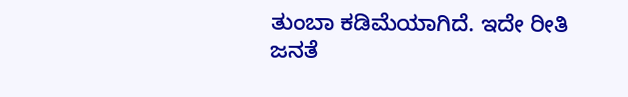ತುಂಬಾ ಕಡಿಮೆಯಾಗಿದೆ. ಇದೇ ರೀತಿ ಜನತೆ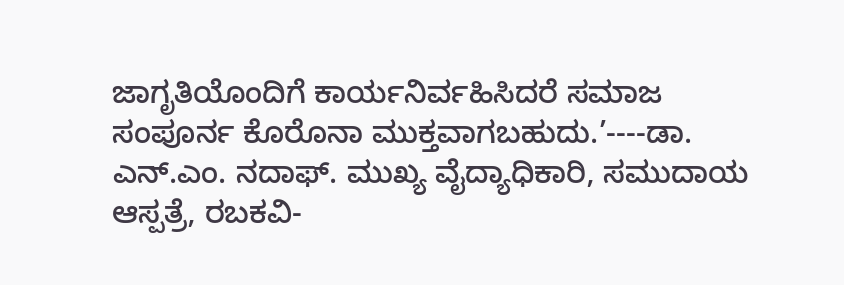ಜಾಗೃತಿಯೊಂದಿಗೆ ಕಾರ್ಯನಿರ್ವಹಿಸಿದರೆ ಸಮಾಜ ಸಂಪೂರ್ನ ಕೊರೊನಾ ಮುಕ್ತವಾಗಬಹುದು.’----ಡಾ. ಎನ್.ಎಂ. ನದಾಫ್. ಮುಖ್ಯ ವೈದ್ಯಾಧಿಕಾರಿ, ಸಮುದಾಯ ಆಸ್ಪತ್ರೆ, ರಬಕವಿ-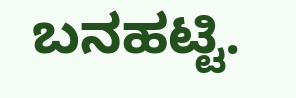ಬನಹಟ್ಟಿ.